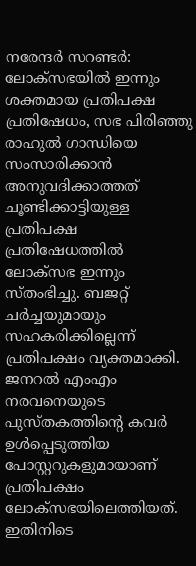നരേന്ദർ സറണ്ടർ: ലോക്സഭയിൽ ഇന്നും ശക്തമായ പ്രതിപക്ഷ പ്രതിഷേധം, സഭ പിരിഞ്ഞു
രാഹുൽ ഗാന്ധിയെ സംസാരിക്കാൻ അനുവദിക്കാത്തത് ചൂണ്ടിക്കാട്ടിയുള്ള പ്രതിപക്ഷ പ്രതിഷേധത്തിൽ ലോക്സഭ ഇന്നും സ്തംഭിച്ചു. ബജറ്റ് ചർച്ചയുമായും സഹകരിക്കില്ലെന്ന് പ്രതിപക്ഷം വ്യക്തമാക്കി. ജനറൽ എംഎം നരവനെയുടെ പുസ്തകത്തിന്റെ കവർ ഉൾപ്പെടുത്തിയ പോസ്റ്ററുകളുമായാണ് പ്രതിപക്ഷം ലോക്സഭയിലെത്തിയത്. ഇതിനിടെ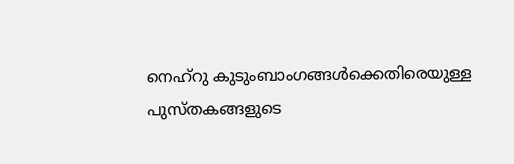നെഹ്റു കുടുംബാംഗങ്ങൾക്കെതിരെയുള്ള പുസ്തകങ്ങളുടെ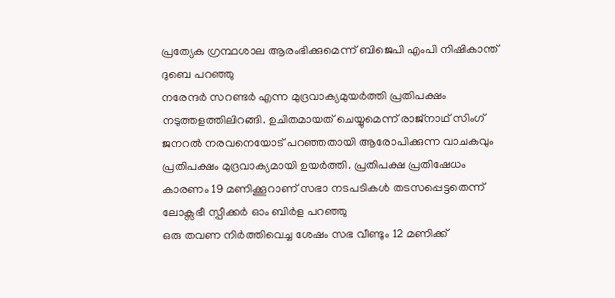പ്രത്യേക ഗ്രന്ഥശാല ആരംഭിക്കുമെന്ന് ബിജെപി എംപി നിഷികാന്ത് ദുബെ പറഞ്ഞു
നരേന്ദർ സറണ്ടർ എന്ന മുദ്രവാക്യമുയർത്തി പ്രതിപക്ഷം നടുത്തളത്തിലിറങ്ങി. ഉചിതമായത് ചെയ്യുമെന്ന് രാജ്നാഥ് സിംഗ് ജനറൽ നരവനെയോട് പറഞ്ഞതായി ആരോപിക്കുന്ന വാചകവും പ്രതിപക്ഷം മുദ്രവാക്യമായി ഉയർത്തി. പ്രതിപക്ഷ പ്രതിഷേധം കാരണം 19 മണിക്കൂറാണ് സഭാ നടപടികൾ തടസപ്പെട്ടതെന്ന് ലോക്സഭീ സ്പീക്കർ ഓം ബിർള പറഞ്ഞു
ഒരു തവണ നിർത്തിവെച്ച ശേഷം സഭ വീണ്ടും 12 മണിക്ക്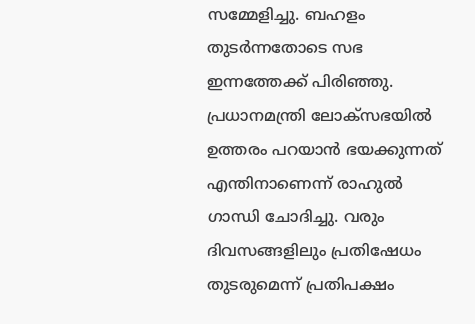സമ്മേളിച്ചു. ബഹളം തുടർന്നതോടെ സഭ ഇന്നത്തേക്ക് പിരിഞ്ഞു. പ്രധാനമന്ത്രി ലോക്സഭയിൽ ഉത്തരം പറയാൻ ഭയക്കുന്നത് എന്തിനാണെന്ന് രാഹുൽ ഗാന്ധി ചോദിച്ചു. വരും ദിവസങ്ങളിലും പ്രതിഷേധം തുടരുമെന്ന് പ്രതിപക്ഷം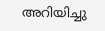അറിയിച്ചു